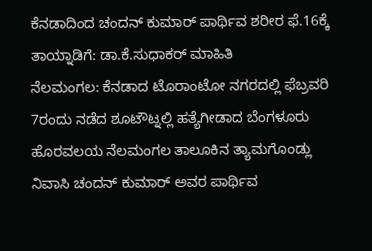ಕೆನಡಾದಿಂದ ಚಂದನ್ ಕುಮಾರ್ ಪಾರ್ಥಿವ ಶರೀರ ಫೆ.16ಕ್ಕೆ ತಾಯ್ನಾಡಿಗೆ: ಡಾ.ಕೆ.ಸುಧಾಕರ್ ಮಾಹಿತಿ
ನೆಲಮಂಗಲ: ಕೆನಡಾದ ಟೊರಾಂಟೋ ನಗರದಲ್ಲಿ ಫೆಬ್ರವರಿ 7ರಂದು ನಡೆದ ಶೂಟೌಟ್ನಲ್ಲಿ ಹತ್ಯೆಗೀಡಾದ ಬೆಂಗಳೂರು ಹೊರವಲಯ ನೆಲಮಂಗಲ ತಾಲೂಕಿನ ತ್ಯಾಮಗೊಂಡ್ಲು ನಿವಾಸಿ ಚಂದನ್ ಕುಮಾರ್ ಅವರ ಪಾರ್ಥಿವ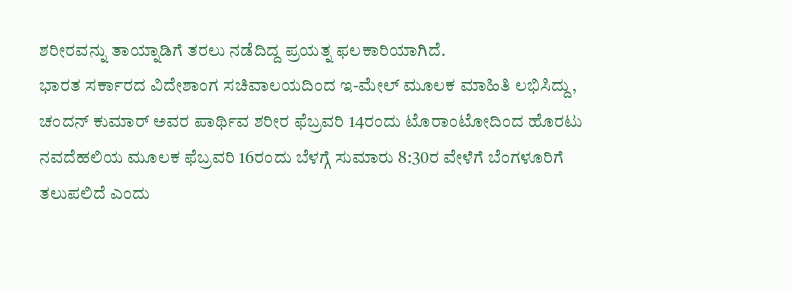ಶರೀರವನ್ನು ತಾಯ್ನಾಡಿಗೆ ತರಲು ನಡೆದಿದ್ದ ಪ್ರಯತ್ನ ಫಲಕಾರಿಯಾಗಿದೆ.
ಭಾರತ ಸರ್ಕಾರದ ವಿದೇಶಾಂಗ ಸಚಿವಾಲಯದಿಂದ ಇ-ಮೇಲ್ ಮೂಲಕ ಮಾಹಿತಿ ಲಭಿಸಿದ್ದು, ಚಂದನ್ ಕುಮಾರ್ ಅವರ ಪಾರ್ಥಿವ ಶರೀರ ಫೆಬ್ರವರಿ 14ರಂದು ಟೊರಾಂಟೋದಿಂದ ಹೊರಟು ನವದೆಹಲಿಯ ಮೂಲಕ ಫೆಬ್ರವರಿ 16ರಂದು ಬೆಳಗ್ಗೆ ಸುಮಾರು 8:30ರ ವೇಳೆಗೆ ಬೆಂಗಳೂರಿಗೆ ತಲುಪಲಿದೆ ಎಂದು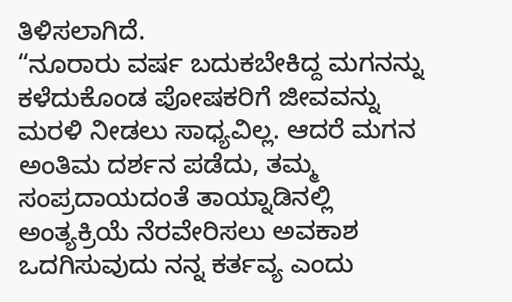ತಿಳಿಸಲಾಗಿದೆ.
“ನೂರಾರು ವರ್ಷ ಬದುಕಬೇಕಿದ್ದ ಮಗನನ್ನು ಕಳೆದುಕೊಂಡ ಪೋಷಕರಿಗೆ ಜೀವವನ್ನು ಮರಳಿ ನೀಡಲು ಸಾಧ್ಯವಿಲ್ಲ. ಆದರೆ ಮಗನ ಅಂತಿಮ ದರ್ಶನ ಪಡೆದು, ತಮ್ಮ ಸಂಪ್ರದಾಯದಂತೆ ತಾಯ್ನಾಡಿನಲ್ಲಿ ಅಂತ್ಯಕ್ರಿಯೆ ನೆರವೇರಿಸಲು ಅವಕಾಶ ಒದಗಿಸುವುದು ನನ್ನ ಕರ್ತವ್ಯ ಎಂದು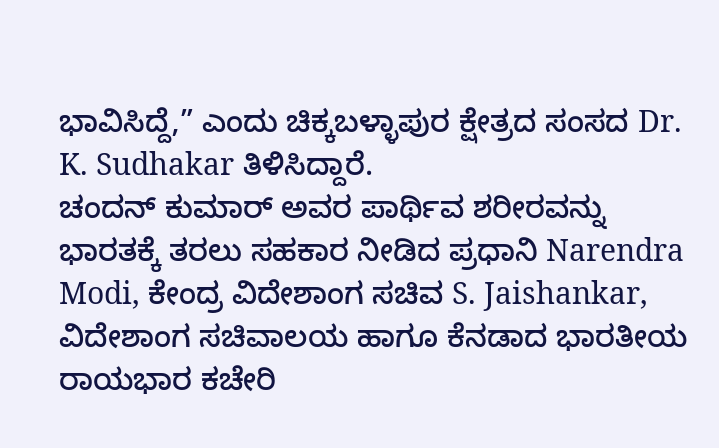ಭಾವಿಸಿದ್ದೆ,” ಎಂದು ಚಿಕ್ಕಬಳ್ಳಾಪುರ ಕ್ಷೇತ್ರದ ಸಂಸದ Dr. K. Sudhakar ತಿಳಿಸಿದ್ದಾರೆ.
ಚಂದನ್ ಕುಮಾರ್ ಅವರ ಪಾರ್ಥಿವ ಶರೀರವನ್ನು ಭಾರತಕ್ಕೆ ತರಲು ಸಹಕಾರ ನೀಡಿದ ಪ್ರಧಾನಿ Narendra Modi, ಕೇಂದ್ರ ವಿದೇಶಾಂಗ ಸಚಿವ S. Jaishankar, ವಿದೇಶಾಂಗ ಸಚಿವಾಲಯ ಹಾಗೂ ಕೆನಡಾದ ಭಾರತೀಯ ರಾಯಭಾರ ಕಚೇರಿ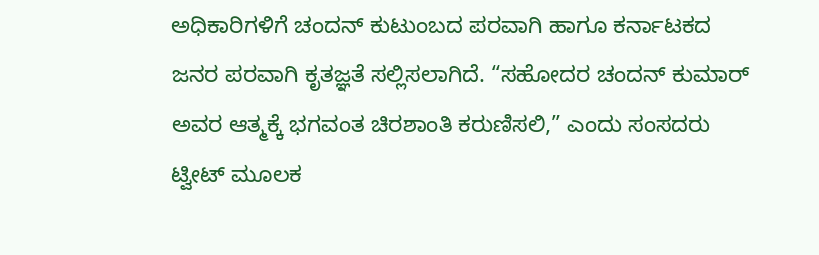ಅಧಿಕಾರಿಗಳಿಗೆ ಚಂದನ್ ಕುಟುಂಬದ ಪರವಾಗಿ ಹಾಗೂ ಕರ್ನಾಟಕದ ಜನರ ಪರವಾಗಿ ಕೃತಜ್ಞತೆ ಸಲ್ಲಿಸಲಾಗಿದೆ. “ಸಹೋದರ ಚಂದನ್ ಕುಮಾರ್ ಅವರ ಆತ್ಮಕ್ಕೆ ಭಗವಂತ ಚಿರಶಾಂತಿ ಕರುಣಿಸಲಿ,” ಎಂದು ಸಂಸದರು ಟ್ವೀಟ್ ಮೂಲಕ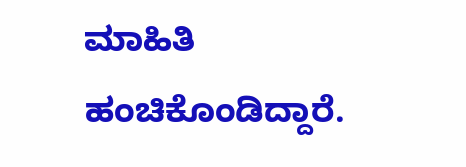ಮಾಹಿತಿ ಹಂಚಿಕೊಂಡಿದ್ದಾರೆ.